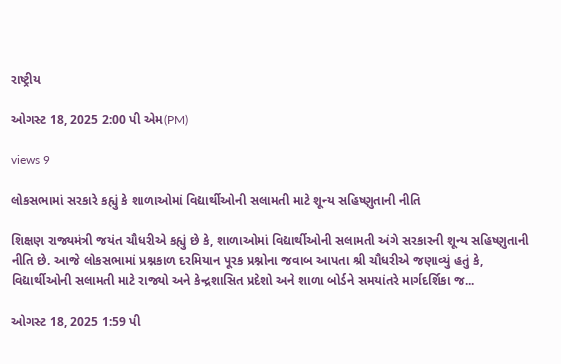રાષ્ટ્રીય

ઓગસ્ટ 18, 2025 2:00 પી એમ(PM)

views 9

લોકસભામાં સરકારે કહ્યું કે શાળાઓમાં વિદ્યાર્થીઓની સલામતી માટે શૂન્ય સહિષ્ણુતાની નીતિ

શિક્ષણ રાજ્યમંત્રી જયંત ચૌધરીએ કહ્યું છે કે, શાળાઓમાં વિદ્યાર્થીઓની સલામતી અંગે સરકારની શૂન્ય સહિષ્ણુતાની નીતિ છે. આજે લોકસભામાં પ્રશ્નકાળ દરમિયાન પૂરક પ્રશ્નોના જવાબ આપતા શ્રી ચૌધરીએ જણાવ્યું હતું કે, વિદ્યાર્થીઓની સલામતી માટે રાજ્યો અને કેન્દ્રશાસિત પ્રદેશો અને શાળા બોર્ડને સમયાંતરે માર્ગદર્શિકા જ...

ઓગસ્ટ 18, 2025 1:59 પી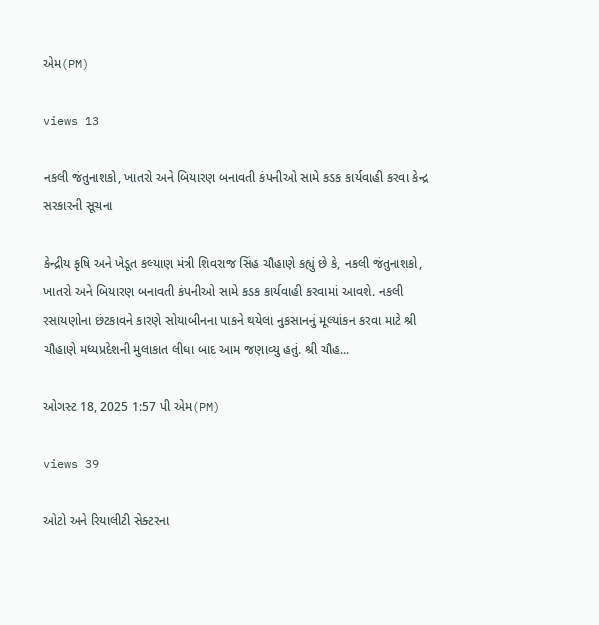એમ(PM)

views 13

નકલી જંતુનાશકો, ખાતરો અને બિયારણ બનાવતી કંપનીઓ સામે કડક કાર્યવાહી કરવા કેન્દ્ર સરકારની સૂચના

કેન્દ્રીય કૃષિ અને ખેડૂત કલ્યાણ મંત્રી શિવરાજ સિંહ ચૌહાણે કહ્યું છે કે, નકલી જંતુનાશકો, ખાતરો અને બિયારણ બનાવતી કંપનીઓ સામે કડક કાર્યવાહી કરવામાં આવશે. નકલી રસાયણોના છંટકાવને કારણે સોયાબીનના પાકને થયેલા નુકસાનનું મૂલ્યાંકન કરવા માટે શ્રી ચૌહાણે મધ્યપ્રદેશની મુલાકાત લીધા બાદ આમ જણાવ્યુ હતું. શ્રી ચૌહ...

ઓગસ્ટ 18, 2025 1:57 પી એમ(PM)

views 39

ઓટો અને રિયાલીટી સેક્ટરના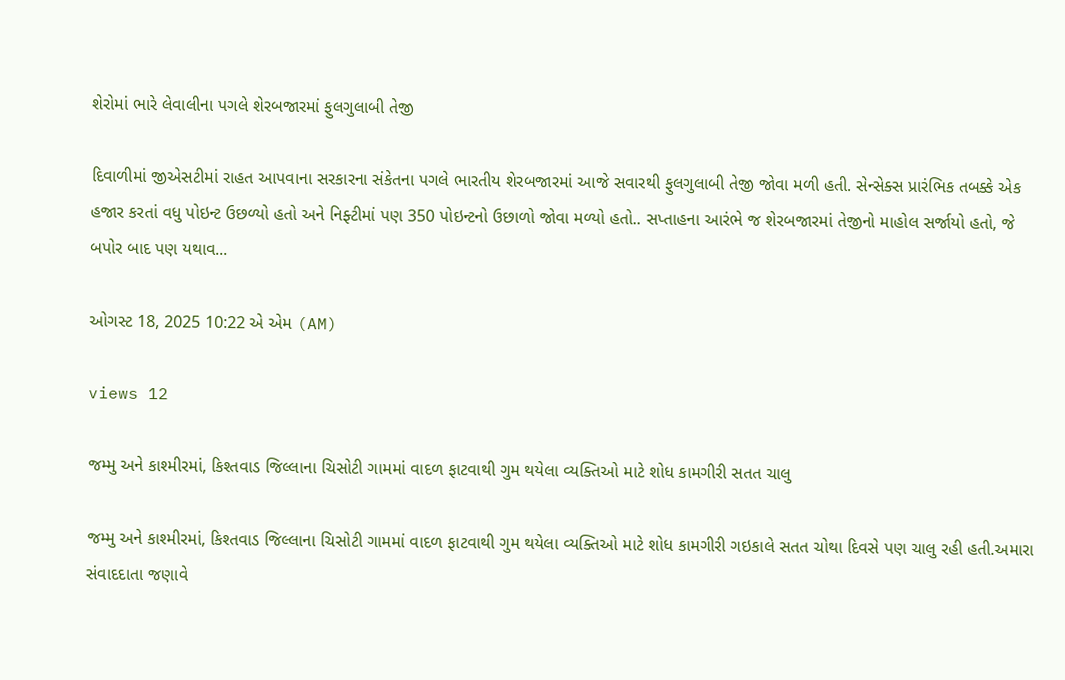શેરોમાં ભારે લેવાલીના પગલે શેરબજારમાં ફુલગુલાબી તેજી

દિવાળીમાં જીએસટીમાં રાહત આપવાના સરકારના સંકેતના પગલે ભારતીય શેરબજારમાં આજે સવારથી ફુલગુલાબી તેજી જોવા મળી હતી. સેન્સેક્સ પ્રારંભિક તબક્કે એક હજાર કરતાં વધુ પોઇન્ટ ઉછળ્યો હતો અને નિફ્ટીમાં પણ 350 પોઇન્ટનો ઉછાળો જોવા મળ્યો હતો.. સપ્તાહના આરંભે જ શેરબજારમાં તેજીનો માહોલ સર્જાયો હતો, જે બપોર બાદ પણ યથાવ...

ઓગસ્ટ 18, 2025 10:22 એ એમ (AM)

views 12

જમ્મુ અને કાશ્મીરમાં, કિશ્તવાડ જિલ્લાના ચિસોટી ગામમાં વાદળ ફાટવાથી ગુમ થયેલા વ્યક્તિઓ માટે શોધ કામગીરી સતત ચાલુ

જમ્મુ અને કાશ્મીરમાં, કિશ્તવાડ જિલ્લાના ચિસોટી ગામમાં વાદળ ફાટવાથી ગુમ થયેલા વ્યક્તિઓ માટે શોધ કામગીરી ગઇકાલે સતત ચોથા દિવસે પણ ચાલુ રહી હતી.અમારા સંવાદદાતા જણાવે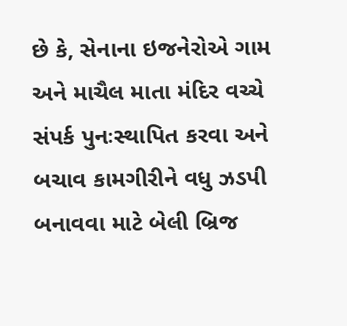છે કે, સેનાના ઇજનેરોએ ગામ અને માચૈલ માતા મંદિર વચ્ચે સંપર્ક પુનઃસ્થાપિત કરવા અને બચાવ કામગીરીને વધુ ઝડપી બનાવવા માટે બેલી બ્રિજ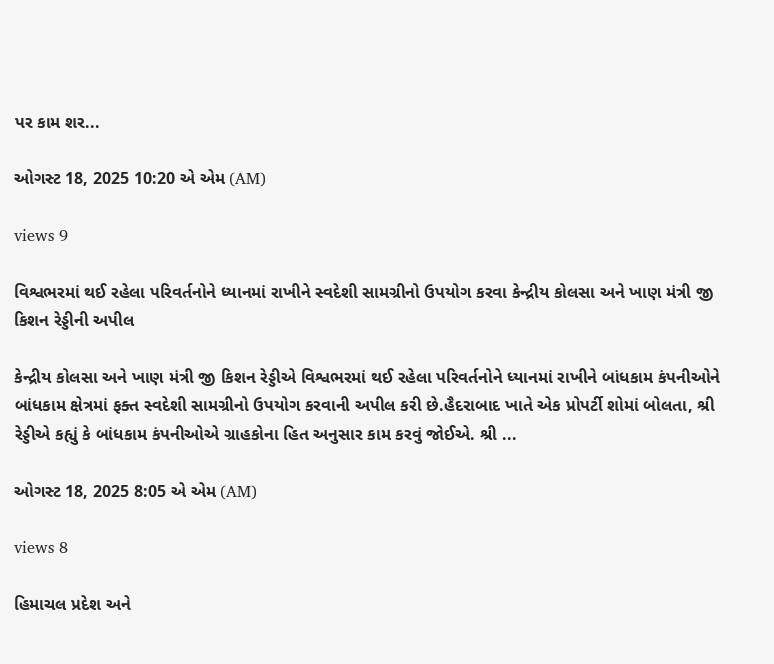પર કામ શર...

ઓગસ્ટ 18, 2025 10:20 એ એમ (AM)

views 9

વિશ્વભરમાં થઈ રહેલા પરિવર્તનોને ધ્યાનમાં રાખીને સ્વદેશી સામગ્રીનો ઉપયોગ કરવા કેન્દ્રીય કોલસા અને ખાણ મંત્રી જી કિશન રેડ્ડીની અપીલ

કેન્દ્રીય કોલસા અને ખાણ મંત્રી જી કિશન રેડ્ડીએ વિશ્વભરમાં થઈ રહેલા પરિવર્તનોને ધ્યાનમાં રાખીને બાંધકામ કંપનીઓને બાંધકામ ક્ષેત્રમાં ફક્ત સ્વદેશી સામગ્રીનો ઉપયોગ કરવાની અપીલ કરી છે.હૈદરાબાદ ખાતે એક પ્રોપર્ટી શોમાં બોલતા, શ્રી રેડ્ડીએ કહ્યું કે બાંધકામ કંપનીઓએ ગ્રાહકોના હિત અનુસાર કામ કરવું જોઈએ. શ્રી ...

ઓગસ્ટ 18, 2025 8:05 એ એમ (AM)

views 8

હિમાચલ પ્રદેશ અને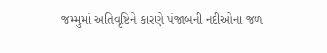જમ્મુમાં અતિવૃષ્ટિને કારણે પંજાબની નદીઓના જળ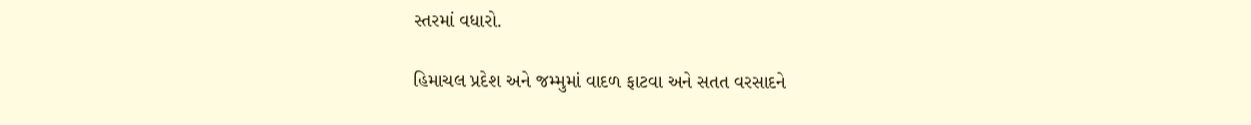સ્તરમાં વધારો.

હિમાચલ પ્રદેશ અને જમ્મુમાં વાદળ ફાટવા અને સતત વરસાદને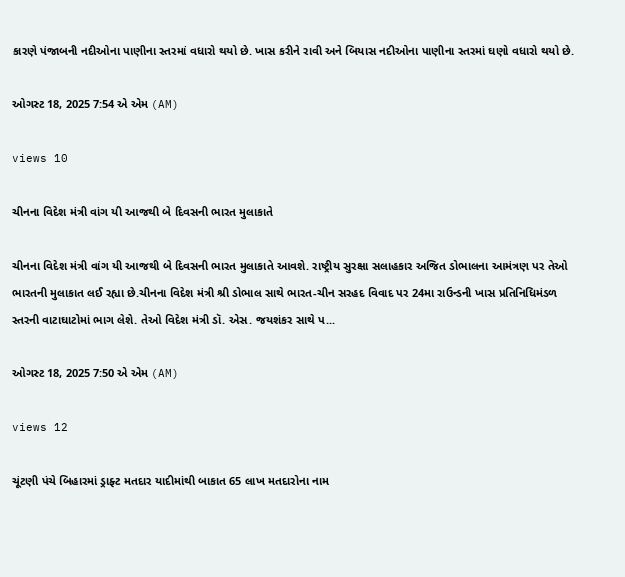કારણે પંજાબની નદીઓના પાણીના સ્તરમાં વધારો થયો છે. ખાસ કરીને રાવી અને બિયાસ નદીઓના પાણીના સ્તરમાં ઘણો વધારો થયો છે.

ઓગસ્ટ 18, 2025 7:54 એ એમ (AM)

views 10

ચીનના વિદેશ મંત્રી વાંગ યી આજથી બે દિવસની ભારત મુલાકાતે

ચીનના વિદેશ મંત્રી વાંગ યી આજથી બે દિવસની ભારત મુલાકાતે આવશે. રાષ્ટ્રીય સુરક્ષા સલાહકાર અજિત ડોભાલના આમંત્રણ પર તેઓ ભારતની મુલાકાત લઈ રહ્યા છે.ચીનના વિદેશ મંત્રી શ્રી ડોભાલ સાથે ભારત-ચીન સરહદ વિવાદ પર 24મા રાઉન્ડની ખાસ પ્રતિનિધિમંડળ સ્તરની વાટાઘાટોમાં ભાગ લેશે. તેઓ વિદેશ મંત્રી ડૉ. એસ. જયશંકર સાથે પ...

ઓગસ્ટ 18, 2025 7:50 એ એમ (AM)

views 12

ચૂંટણી પંચે બિહારમાં ડ્રાફ્ટ મતદાર યાદીમાંથી બાકાત 65 લાખ મતદારોના નામ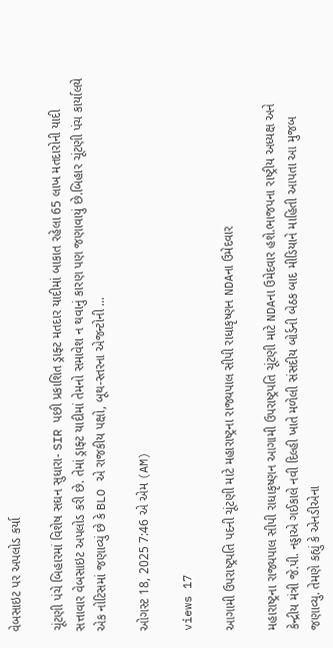વેબસાઇટ પર અપલોડ કર્યા

ચૂંટણી પંચે બિહારમાં વિશેષ સઘન સુધારા- SIR પછી પ્રકાશિત ડ્રાફ્ટ મતદાર યાદીમાં બાકાત રહેલા 65 લાખ મતદારોની યાદી સત્તાવાર વેબસાઇટ અપલોડ કરી છે. તેમાં ડ્રાફ્ટ યાદીમાં તેમનો સમાવેશ ન થવાનું કારણ પણ જણાવાયું છે.બિહાર ચૂંટણી પંચ કાર્યાલયે એક નોટિસમાં જણાવ્યું છે કે BLO એ રાજકીય પક્ષો, બૂથ-સ્તરના એજન્ટોની ...

ઓગસ્ટ 18, 2025 7:46 એ એમ (AM)

views 17

આગામી ઉપરાષ્ટ્રપતિ પદની ચૂંટણી માટે મહારાષ્ટ્રના રાજ્યપાલ સીપી રાધાકૃષ્ણન NDAના ઉમેદવાર

મહારાષ્ટ્રના રાજ્યપાલ સીપી રાધાકૃષ્ણન આગામી ઉપરાષ્ટ્રપતિ ચૂંટણી માટે NDAના ઉમેદવાર હશે.ભાજપના રાષ્ટ્રીય અધ્યક્ષ અને કેન્દ્રીય મંત્રી જે.પી. નડ્ડાએ ગઈકાલે નવી દિલ્હી ખાતે મળેલી સંસદીય બોર્ડની બેઠક બાદ મીડિયાને માહિતી આપતા આ મુજબ જણાવ્યુ. તેમણે કહ્યું કે એનડીએના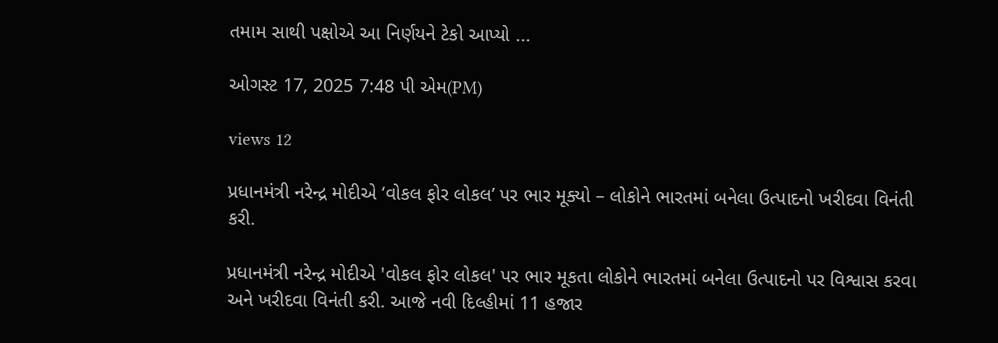તમામ સાથી પક્ષોએ આ નિર્ણયને ટેકો આપ્યો ...

ઓગસ્ટ 17, 2025 7:48 પી એમ(PM)

views 12

પ્રધાનમંત્રી નરેન્દ્ર મોદીએ ‘વોકલ ફોર લોકલ’ પર ભાર મૂક્યો – લોકોને ભારતમાં બનેલા ઉત્પાદનો ખરીદવા વિનંતી કરી.

પ્રધાનમંત્રી નરેન્દ્ર મોદીએ 'વોકલ ફોર લોકલ' પર ભાર મૂકતા લોકોને ભારતમાં બનેલા ઉત્પાદનો પર વિશ્વાસ કરવા અને ખરીદવા વિનંતી કરી. આજે નવી દિલ્હીમાં 11 હજાર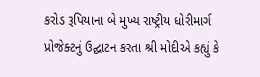કરોડ રૂપિયાના બે મુખ્ય રાષ્ટ્રીય ધોરીમાર્ગ પ્રોજેક્ટનું ઉદ્ઘાટન કરતા શ્રી મોદીએ કહ્યું કે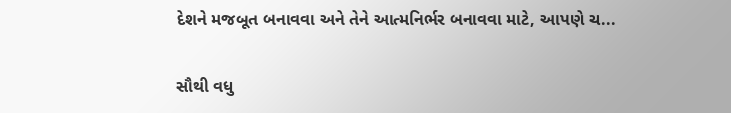દેશને મજબૂત બનાવવા અને તેને આત્મનિર્ભર બનાવવા માટે, આપણે ચ...

સૌથી વધુ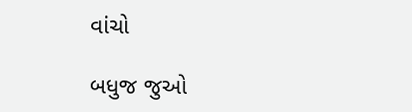વાંચો

બધુજ જુઓ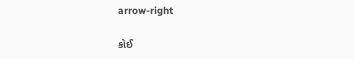arrow-right

કોઈ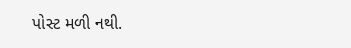પોસ્ટ મળી નથી.